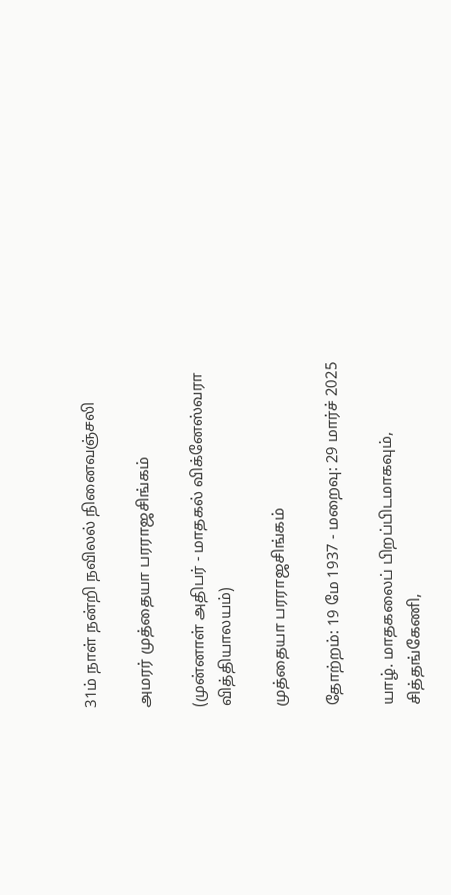31ம் நாள் நன்றி நவிலல் நினைவஞ்சலி

அமரர் முத்தையா பரராஜசிங்கம்

(முன்னாள் அதிபர் - மாதகல் விக்னேஸ்வரா வித்தியாலயம்)

முத்தையா பரராஜசிங்கம்

தோற்றம்: 19 மே 1937 - மறைவு: 29 மார்ச் 2025

யாழ். மாதகலைப் பிறப்பிடமாகவும், சித்தங்கேணி,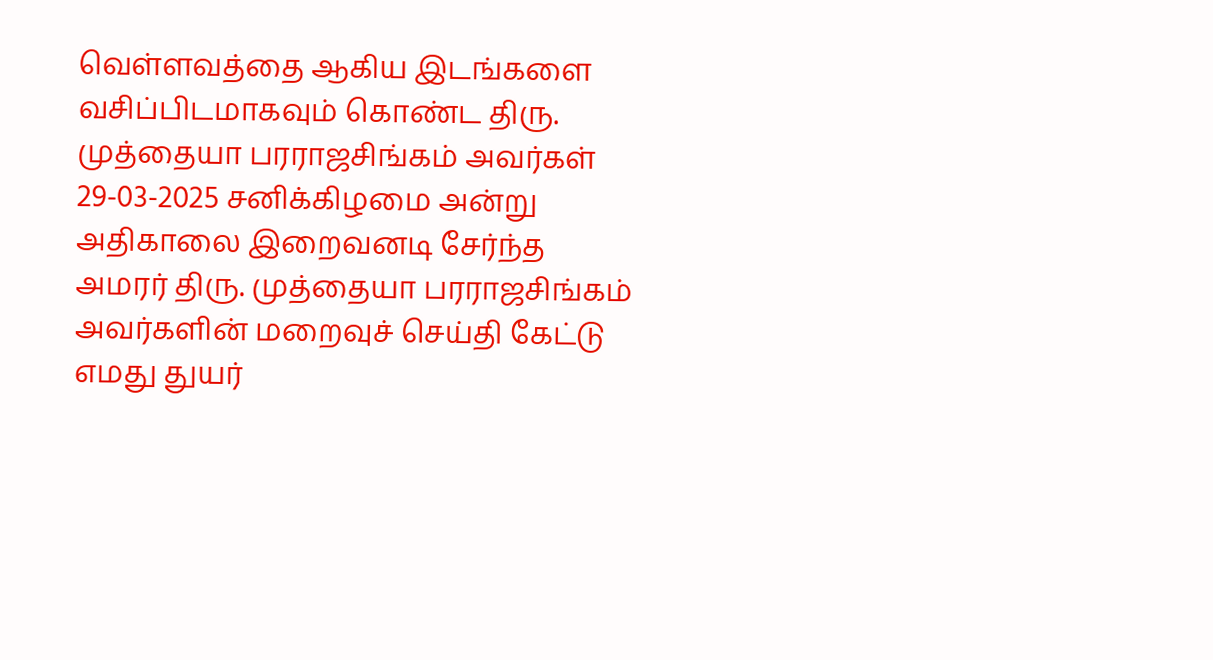வெள்ளவத்தை ஆகிய இடங்களை வசிப்பிடமாகவும் கொண்ட திரு. முத்தையா பரராஜசிங்கம் அவர்கள் 29-03-2025 சனிக்கிழமை அன்று அதிகாலை இறைவனடி சேர்ந்த  அமரர் திரு. முத்தையா பரராஜசிங்கம் அவர்களின் மறைவுச் செய்தி கேட்டு எமது துயர்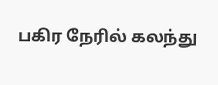பகிர நேரில் கலந்து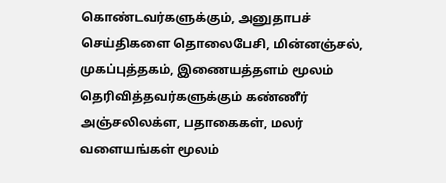கொண்டவர்களுக்கும், அனுதாபச் செய்திகளை தொலைபேசி, மின்னஞ்சல், முகப்புத்தகம், இணையத்தளம் மூலம் தெரிவித்தவர்களுக்கும் கண்ணீர் அஞ்சலிலக்ள, பதாகைகள், மலர் வளையங்கள் மூலம்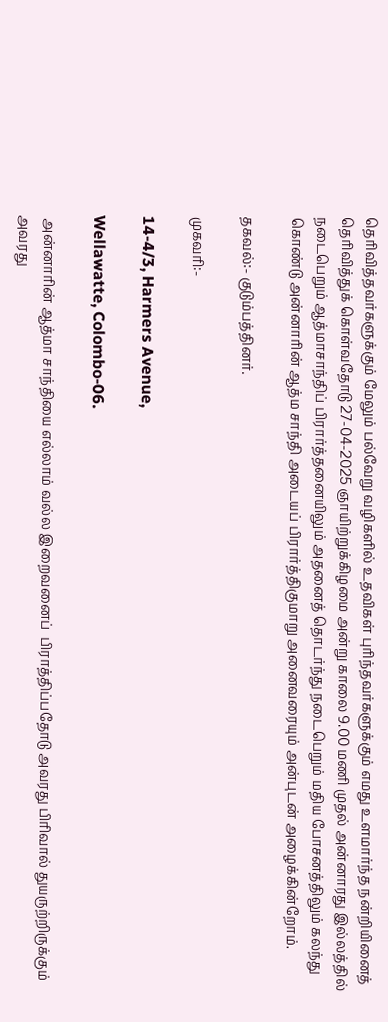தெரிவித்தவர்களுக்கும் மேலும் பல்வேறு வழிகளில் உதவிகள் புரிந்தவர்களுக்கும் எமது உளமார்ந்த நன்றியினைத் தெரிவித்துக் கொள்வதோடு 27-04-2025 ஞாயிற்றுக்கிழமை அன்று காலை 9.00 மணி முதல் அன்னாரது இல்லத்தில் நடைபெறும் ஆத்மாசாந்திப் பிரார்த்தனையிலும் அதனைத் தொடர்ந்து நடைபெறும் மதிய போசனத்திலும் கலந்து கொண்டு அன்னாரின் ஆத்ம சாந்தி அடையப் பிரார்த்திகுமாறு அனைவரையும் அன்புடன் அழைக்கின்றோம்.

தகவல்:- குடும்பத்தினர்.

முகவரி:-

14-4/3, Harmers Avenue,

Wellawatte, Colombo-06.

 அன்னாரின் ஆத்மா சாந்தியை எல்லாம் வல்ல இறைவனைப்  பிராத்திப்பதோடு அவரது பிரிவால் துயருற்றிருக்கும் அவரது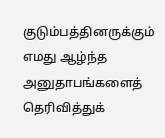குடும்பத்தினருக்கும் எமது ஆழ்ந்த அனுதாபங்களைத் தெரிவித்துக்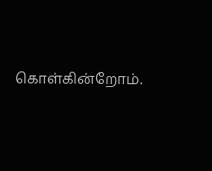கொள்கின்றோம்.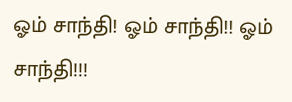ஓம் சாந்தி! ஓம் சாந்தி!! ஓம் சாந்தி!!!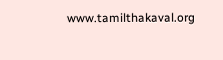www.tamilthakaval.org